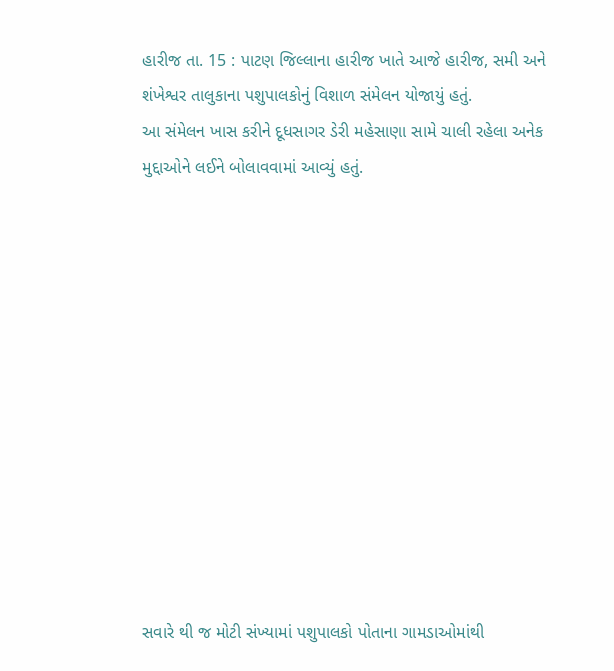હારીજ તા. 15 : પાટણ જિલ્લાના હારીજ ખાતે આજે હારીજ, સમી અને શંખેશ્વર તાલુકાના પશુપાલકોનું વિશાળ સંમેલન યોજાયું હતું.
આ સંમેલન ખાસ કરીને દૂધસાગર ડેરી મહેસાણા સામે ચાલી રહેલા અનેક મુદ્દાઓને લઈને બોલાવવામાં આવ્યું હતું.












સવારે થી જ મોટી સંખ્યામાં પશુપાલકો પોતાના ગામડાઓમાંથી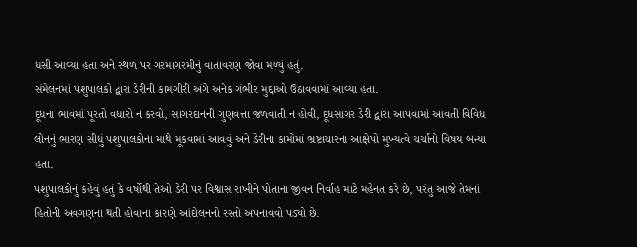ધસી આવ્યા હતા અને સ્થળ પર ગરમાગરમીનું વાતાવરણ જોવા મળ્યું હતું.
સંમેલનમાં પશુપાલકો દ્વારા ડેરીની કામગીરી અંગે અનેક ગંભીર મુદ્દાઓ ઉઠાવવામાં આવ્યા હતા.
દૂધના ભાવમાં પૂરતો વધારો ન કરવો, સાગરદાનની ગુણવત્તા જળવાતી ન હોવી, દૂધસાગર ડેરી દ્વારા આપવામાં આવતી વિવિધ લોનનું ભારણ સીધું પશુપાલકોના માથે મૂકવામાં આવવું અને ડેરીના કામોમાં ભ્રષ્ટાચારના આક્ષેપો મુખ્યત્વે ચર્ચાનો વિષય બન્યા હતા.
પશુપાલકોનું કહેવું હતું કે વર્ષોથી તેઓ ડેરી પર વિશ્વાસ રાખીને પોતાના જીવન નિર્વાહ માટે મહેનત કરે છે, પરંતુ આજે તેમનાં હિતોની અવગણના થતી હોવાના કારણે આંદોલનનો રસ્તો અપનાવવો પડ્યો છે.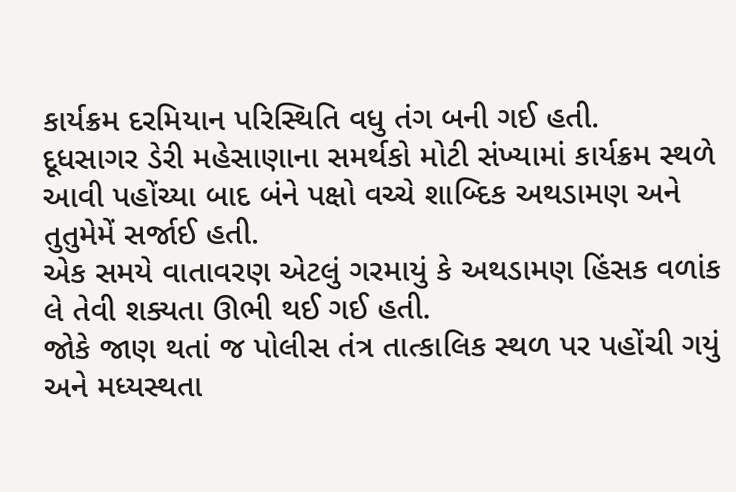કાર્યક્રમ દરમિયાન પરિસ્થિતિ વધુ તંગ બની ગઈ હતી.
દૂધસાગર ડેરી મહેસાણાના સમર્થકો મોટી સંખ્યામાં કાર્યક્રમ સ્થળે આવી પહોંચ્યા બાદ બંને પક્ષો વચ્ચે શાબ્દિક અથડામણ અને તુતુમેમેં સર્જાઈ હતી.
એક સમયે વાતાવરણ એટલું ગરમાયું કે અથડામણ હિંસક વળાંક લે તેવી શક્યતા ઊભી થઈ ગઈ હતી.
જોકે જાણ થતાં જ પોલીસ તંત્ર તાત્કાલિક સ્થળ પર પહોંચી ગયું અને મધ્યસ્થતા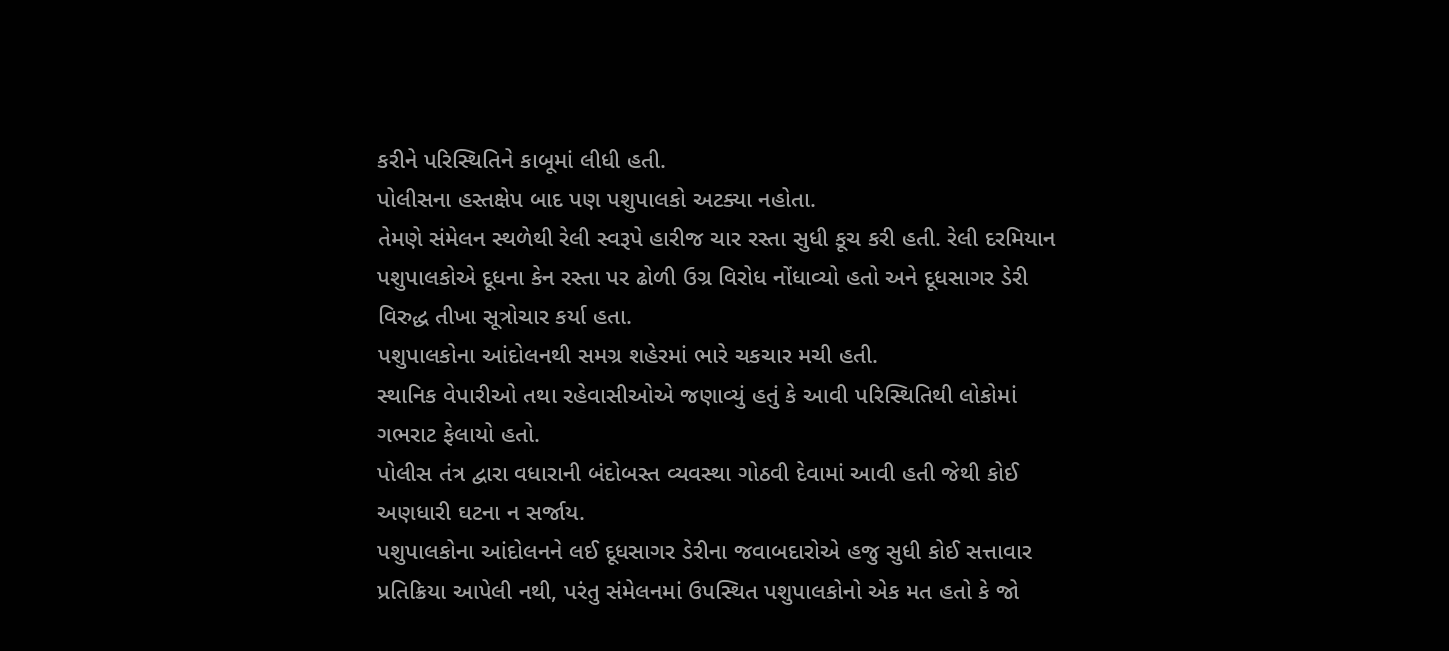કરીને પરિસ્થિતિને કાબૂમાં લીધી હતી.
પોલીસના હસ્તક્ષેપ બાદ પણ પશુપાલકો અટક્યા નહોતા.
તેમણે સંમેલન સ્થળેથી રેલી સ્વરૂપે હારીજ ચાર રસ્તા સુધી કૂચ કરી હતી. રેલી દરમિયાન પશુપાલકોએ દૂધના કેન રસ્તા પર ઢોળી ઉગ્ર વિરોધ નોંધાવ્યો હતો અને દૂધસાગર ડેરી વિરુદ્ધ તીખા સૂત્રોચાર કર્યા હતા.
પશુપાલકોના આંદોલનથી સમગ્ર શહેરમાં ભારે ચકચાર મચી હતી.
સ્થાનિક વેપારીઓ તથા રહેવાસીઓએ જણાવ્યું હતું કે આવી પરિસ્થિતિથી લોકોમાં ગભરાટ ફેલાયો હતો.
પોલીસ તંત્ર દ્વારા વધારાની બંદોબસ્ત વ્યવસ્થા ગોઠવી દેવામાં આવી હતી જેથી કોઈ અણધારી ઘટના ન સર્જાય.
પશુપાલકોના આંદોલનને લઈ દૂધસાગર ડેરીના જવાબદારોએ હજુ સુધી કોઈ સત્તાવાર પ્રતિક્રિયા આપેલી નથી, પરંતુ સંમેલનમાં ઉપસ્થિત પશુપાલકોનો એક મત હતો કે જો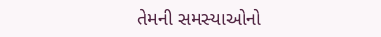તેમની સમસ્યાઓનો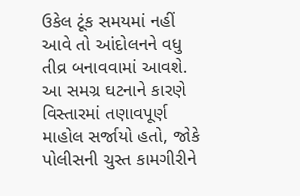ઉકેલ ટૂંક સમયમાં નહીં આવે તો આંદોલનને વધુ તીવ્ર બનાવવામાં આવશે.
આ સમગ્ર ઘટનાને કારણે વિસ્તારમાં તણાવપૂર્ણ માહોલ સર્જાયો હતો, જોકે પોલીસની ચુસ્ત કામગીરીને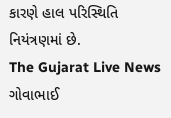કારણે હાલ પરિસ્થિતિ નિયંત્રણમાં છે.
The Gujarat Live News ગોવાભાઈ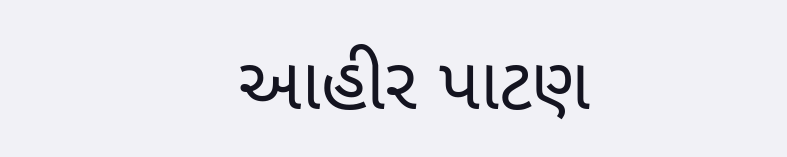આહીર પાટણ